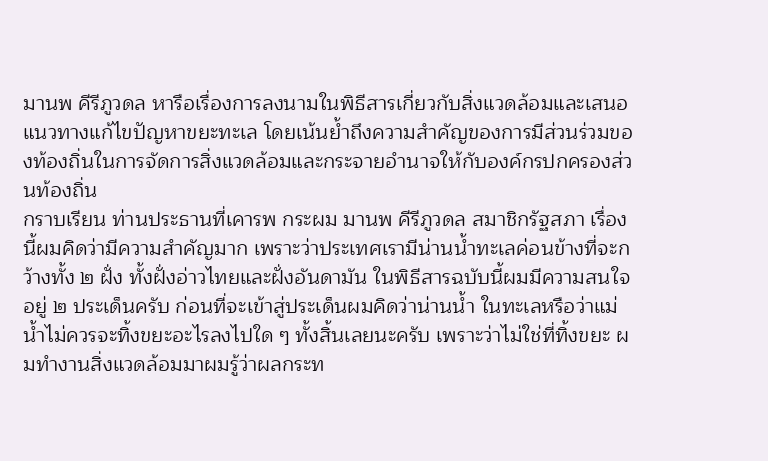มานพ คีรีภูวดล หารือเรื่องการลงนามในพิธีสารเกี่ยวกับสิ่งแวดล้อมและเสนอแนวทางแก้ไขปัญหาขยะทะเล โดยเน้นย้ำถึงความสำคัญของการมีส่วนร่วมของท้องถิ่นในการจัดการสิ่งแวดล้อมและกระจายอำนาจให้กับองค์กรปกครองส่วนท้องถิ่น
กราบเรียน ท่านประธานที่เคารพ กระผม มานพ คีรีภูวดล สมาชิกรัฐสภา เรื่องนี้ผมคิดว่ามีความสำคัญมาก เพราะว่าประเทศเรามีน่านน้ำทะเลค่อนข้างที่จะกว้างทั้ง ๒ ฝั่ง ทั้งฝั่งอ่าวไทยและฝั่งอันดามัน ในพิธีสารฉบับนี้ผมมีความสนใจอยู่ ๒ ประเด็นครับ ก่อนที่จะเข้าสู่ประเด็นผมคิดว่าน่านน้ำ ในทะเลหรือว่าแม่น้ำไม่ควรจะทิ้งขยะอะไรลงไปใด ๆ ทั้งสิ้นเลยนะครับ เพราะว่าไม่ใช่ที่ทิ้งขยะ ผมทำงานสิ่งแวดล้อมมาผมรู้ว่าผลกระท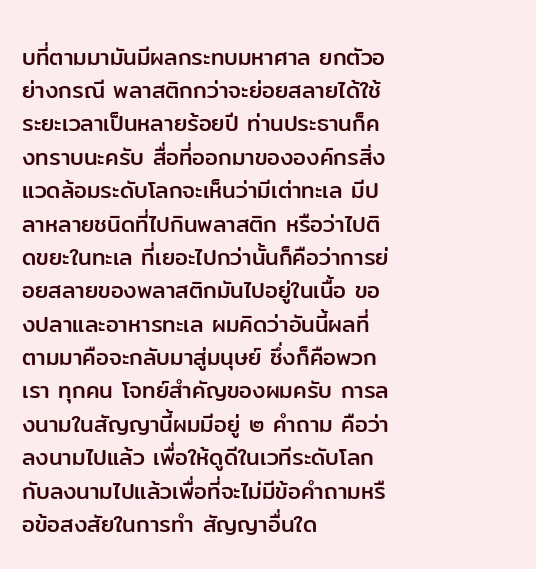บที่ตามมามันมีผลกระทบมหาศาล ยกตัวอย่างกรณี พลาสติกกว่าจะย่อยสลายได้ใช้ระยะเวลาเป็นหลายร้อยปี ท่านประธานก็คงทราบนะครับ สื่อที่ออกมาขององค์กรสิ่งแวดล้อมระดับโลกจะเห็นว่ามีเต่าทะเล มีปลาหลายชนิดที่ไปกินพลาสติก หรือว่าไปติดขยะในทะเล ที่เยอะไปกว่านั้นก็คือว่าการย่อยสลายของพลาสติกมันไปอยู่ในเนื้อ ของปลาและอาหารทะเล ผมคิดว่าอันนี้ผลที่ตามมาคือจะกลับมาสู่มนุษย์ ซึ่งก็คือพวกเรา ทุกคน โจทย์สำคัญของผมครับ การลงนามในสัญญานี้ผมมีอยู่ ๒ คำถาม คือว่าลงนามไปแล้ว เพื่อให้ดูดีในเวทีระดับโลกกับลงนามไปแล้วเพื่อที่จะไม่มีข้อคำถามหรือข้อสงสัยในการทำ สัญญาอื่นใด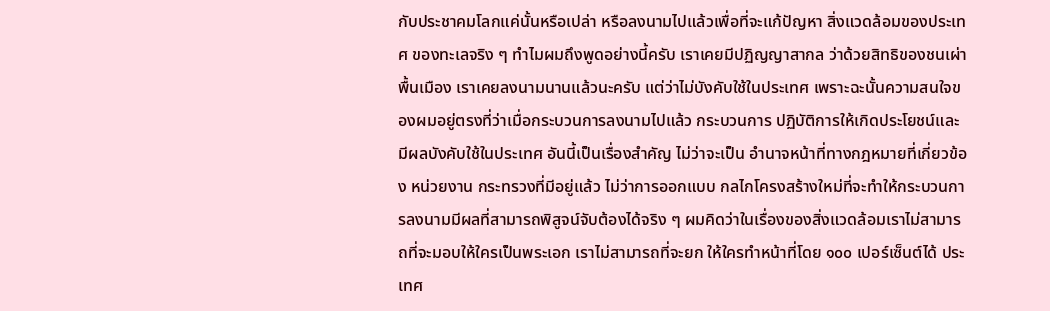กับประชาคมโลกแค่นั้นหรือเปล่า หรือลงนามไปแล้วเพื่อที่จะแก้ปัญหา สิ่งแวดล้อมของประเทศ ของทะเลจริง ๆ ทำไมผมถึงพูดอย่างนี้ครับ เราเคยมีปฏิญญาสากล ว่าด้วยสิทธิของชนเผ่าพื้นเมือง เราเคยลงนามนานแล้วนะครับ แต่ว่าไม่บังคับใช้ในประเทศ เพราะฉะนั้นความสนใจของผมอยู่ตรงที่ว่าเมื่อกระบวนการลงนามไปแล้ว กระบวนการ ปฏิบัติการให้เกิดประโยชน์และมีผลบังคับใช้ในประเทศ อันนี้เป็นเรื่องสำคัญ ไม่ว่าจะเป็น อำนาจหน้าที่ทางกฎหมายที่เกี่ยวข้อง หน่วยงาน กระทรวงที่มีอยู่แล้ว ไม่ว่าการออกแบบ กลไกโครงสร้างใหม่ที่จะทำให้กระบวนการลงนามมีผลที่สามารถพิสูจน์จับต้องได้จริง ๆ ผมคิดว่าในเรื่องของสิ่งแวดล้อมเราไม่สามารถที่จะมอบให้ใครเป็นพระเอก เราไม่สามารถที่จะยก ให้ใครทำหน้าที่โดย ๑๐๐ เปอร์เซ็นต์ได้ ประเทศ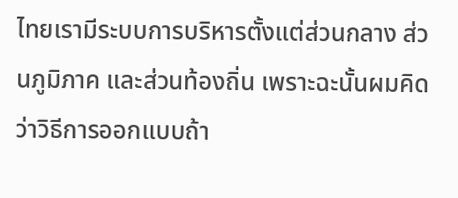ไทยเรามีระบบการบริหารตั้งแต่ส่วนกลาง ส่วนภูมิภาค และส่วนท้องถิ่น เพราะฉะนั้นผมคิดว่าวิธีการออกแบบถ้า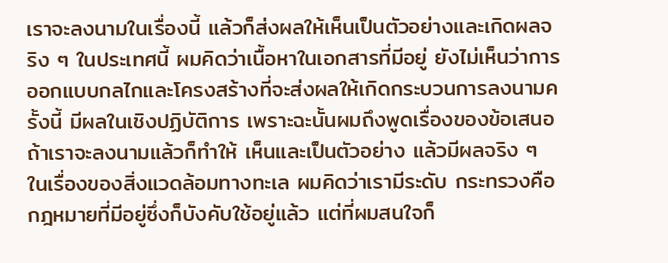เราจะลงนามในเรื่องนี้ แล้วก็ส่งผลให้เห็นเป็นตัวอย่างและเกิดผลจริง ๆ ในประเทศนี้ ผมคิดว่าเนื้อหาในเอกสารที่มีอยู่ ยังไม่เห็นว่าการออกแบบกลไกและโครงสร้างที่จะส่งผลให้เกิดกระบวนการลงนามครั้งนี้ มีผลในเชิงปฏิบัติการ เพราะฉะนั้นผมถึงพูดเรื่องของข้อเสนอ ถ้าเราจะลงนามแล้วก็ทำให้ เห็นและเป็นตัวอย่าง แล้วมีผลจริง ๆ ในเรื่องของสิ่งแวดล้อมทางทะเล ผมคิดว่าเรามีระดับ กระทรวงคือกฎหมายที่มีอยู่ซึ่งก็บังคับใช้อยู่แล้ว แต่ที่ผมสนใจก็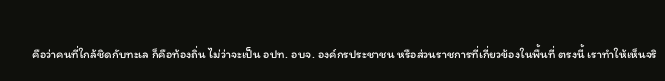คือว่าคนที่ใกล้ชิดกับทะเล ก็คือท้องถิ่น ไม่ว่าจะเป็น อปท. อบจ. องค์กรประชาชน หรือส่วนราชการที่เกี่ยวข้องในพื้นที่ ตรงนี้ เราทำให้เห็นจริ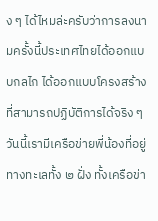ง ๆ ได้ไหมล่ะครับว่าการลงนามครั้งนี้ประเทศไทยได้ออกแบบกลไก ได้ออกแบบโครงสร้างที่สามารถปฏิบัติการได้จริง ๆ วันนี้เรามีเครือข่ายพี่น้องที่อยู่ทางทะเลทั้ง ๒ ฝั่ง ทั้งเครือข่า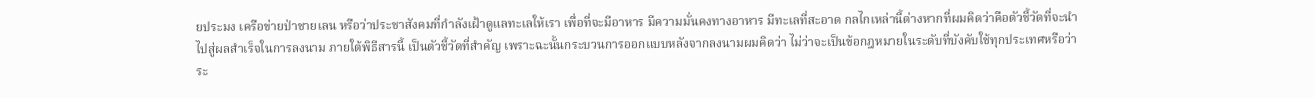ยประมง เครือข่ายป่าชายเลน หรือว่าประชาสังคมที่กำลังเฝ้าดูแลทะเลให้เรา เพื่อที่จะมีอาหาร มีความมั่นคงทางอาหาร มีทะเลที่สะอาด กลไกเหล่านี้ต่างหากที่ผมคิดว่าคือตัวชี้วัดที่จะนำไปสู่ผลสำเร็จในการลงนาม ภายใต้พิธีสารนี้ เป็นตัวชี้วัดที่สำคัญ เพราะฉะนั้นกระบวนการออกแบบหลังจากลงนามผมคิดว่า ไม่ว่าจะเป็นข้อกฎหมายในระดับที่บังคับใช้ทุกประเทศหรือว่าระ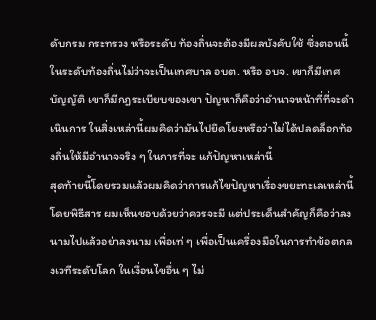ดับกรม กระทรวง หรือระดับ ท้องถิ่นจะต้องมีผลบังคับใช้ ซึ่งตอนนี้ในระดับท้องถิ่นไม่ว่าจะเป็นเทศบาล อบต. หรือ อบจ. เขาก็มีเทศบัญญัติ เขาก็มีกฎระเบียบของเขา ปัญหาก็คือว่าอำนาจหน้าที่ที่จะดำเนินการ ในสิ่งเหล่านี้ผมคิดว่ามันไปยึดโยงหรือว่าไม่ได้ปลดล็อกท้องถิ่นให้มีอำนาจจริง ๆ ในการที่จะ แก้ปัญหาเหล่านี้
สุดท้ายนี้โดยรวมแล้วผมคิดว่าการแก้ไขปัญหาเรื่องขยะทะเลเหล่านี้ โดยพิธีสาร ผมเห็นชอบด้วยว่าควรจะมี แต่ประเด็นสำคัญก็คือว่าลงนามไปแล้วอย่าลงนาม เพื่อเท่ ๆ เพื่อเป็นเครื่องมือในการทำข้อตกลงเวทีระดับโลก ในเงื่อนไขอื่น ๆ ไม่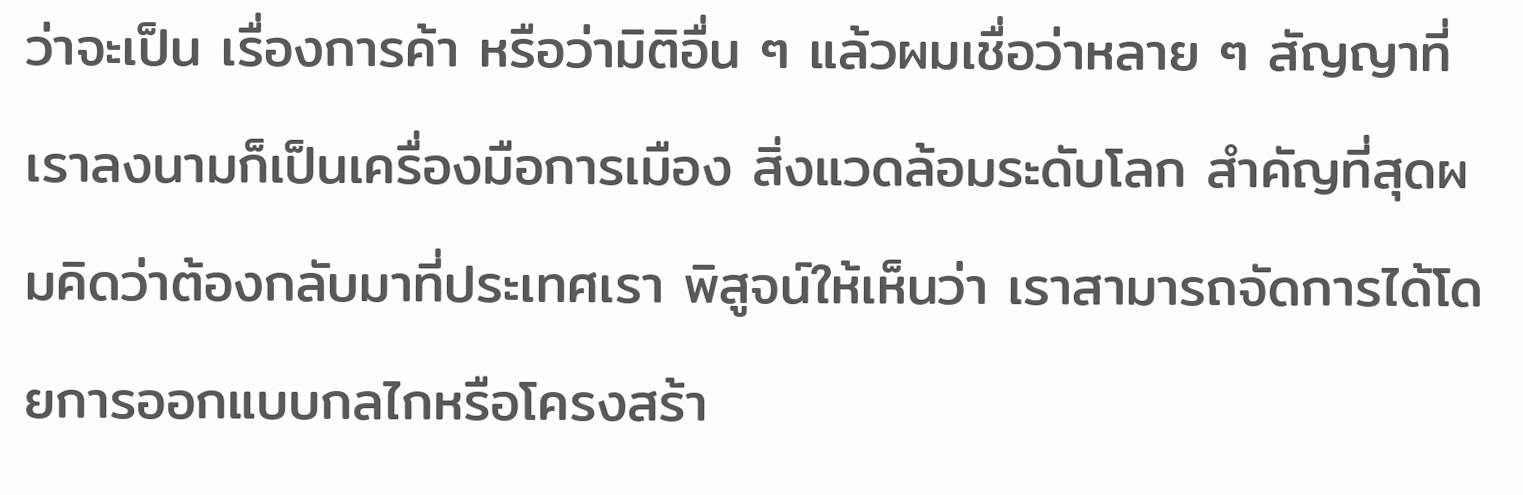ว่าจะเป็น เรื่องการค้า หรือว่ามิติอื่น ๆ แล้วผมเชื่อว่าหลาย ๆ สัญญาที่เราลงนามก็เป็นเครื่องมือการเมือง สิ่งแวดล้อมระดับโลก สำคัญที่สุดผมคิดว่าต้องกลับมาที่ประเทศเรา พิสูจน์ให้เห็นว่า เราสามารถจัดการได้โดยการออกแบบกลไกหรือโครงสร้า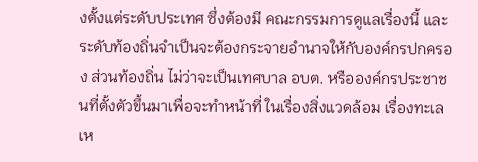งตั้งแต่ระดับประเทศ ซึ่งต้องมี คณะกรรมการดูแลเรื่องนี้ และระดับท้องถิ่นจำเป็นจะต้องกระจายอำนาจให้กับองค์กรปกครอง ส่วนท้องถิ่น ไม่ว่าจะเป็นเทศบาล อบต. หรือองค์กรประชาชนที่ตั้งตัวขึ้นมาเพื่อจะทำหน้าที่ ในเรื่องสิ่งแวดล้อม เรื่องทะเลเห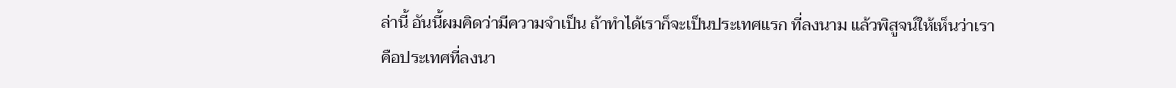ล่านี้ อันนี้ผมคิดว่ามีความจำเป็น ถ้าทำได้เราก็จะเป็นประเทศแรก ที่ลงนาม แล้วพิสูจน์ให้เห็นว่าเราคือประเทศที่ลงนา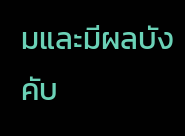มและมีผลบังคับ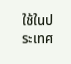ใช้ในประเทศ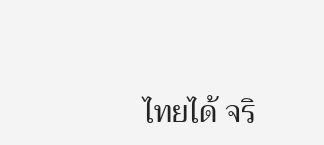ไทยได้ จริ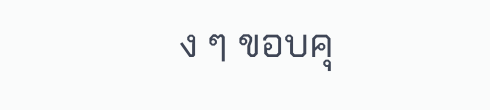ง ๆ ขอบคุ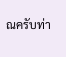ณครับท่า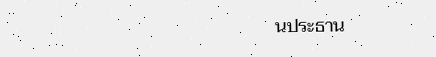นประธาน